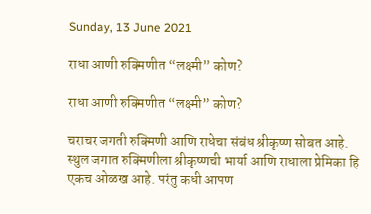Sunday, 13 June 2021

राधा आणी रुक्मिणीत “लक्ष्मी” कोण?

राधा आणी रुक्मिणीत “लक्ष्मी” कोण?

चराचर जगती रुक्मिणी आणि राधेचा संबंध श्रीकृष्ण सोबत आहे. स्थुल जगात रुक्मिणीला श्रीकृष्णची भार्या आणि राधाला प्रेमिका हि एकच ओळख आहे. परंतु कधी आपण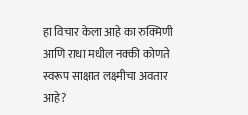हा विचार केला आहे का रुक्मिणी आणि राधा मधील नक्की कोणते स्वरूप साक्षात लक्ष्मीचा अवतार आहे?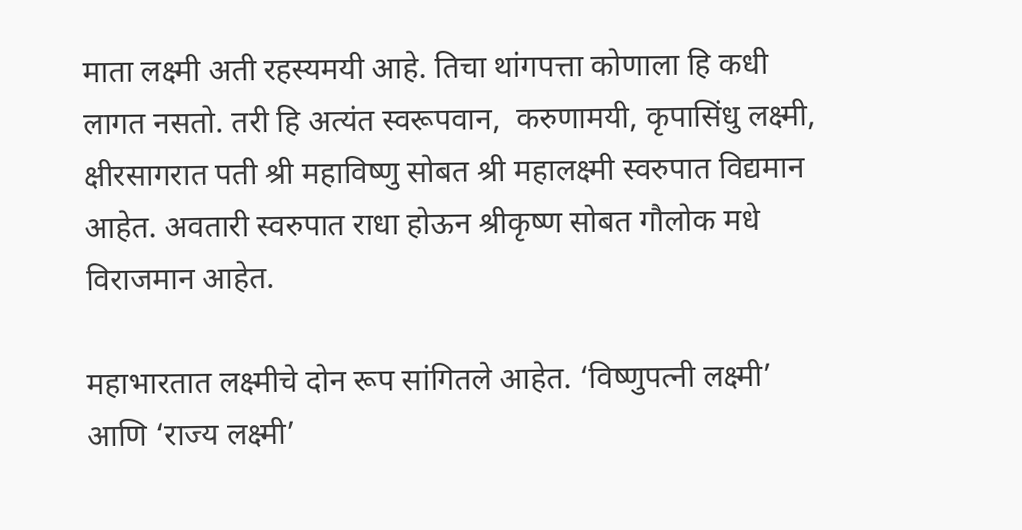माता लक्ष्मी अती रहस्यमयी आहे. तिचा थांगपत्ता कोणाला हि कधी लागत नसतो. तरी हि अत्यंत स्वरूपवान,  करुणामयी, कृपासिंधु लक्ष्मी, क्षीरसागरात पती श्री महाविष्णु सोबत श्री महालक्ष्मी स्वरुपात विद्यमान आहेत. अवतारी स्वरुपात राधा होऊन श्रीकृष्ण सोबत गौलोक मधे विराजमान आहेत.

महाभारतात लक्ष्मीचे दोन रूप सांगितले आहेत. ‘विष्णुपत्नी लक्ष्मी’ आणि ‘राज्य लक्ष्मी’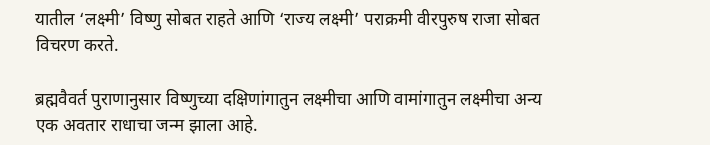यातील ‘लक्ष्मी’ विष्णु सोबत राहते आणि ‘राज्य लक्ष्मी’ पराक्रमी वीरपुरुष राजा सोबत विचरण करते.

ब्रह्मवैवर्त पुराणानुसार विष्णुच्या दक्षिणांगातुन लक्ष्मीचा आणि वामांगातुन लक्ष्मीचा अन्य एक अवतार राधाचा जन्म झाला आहे.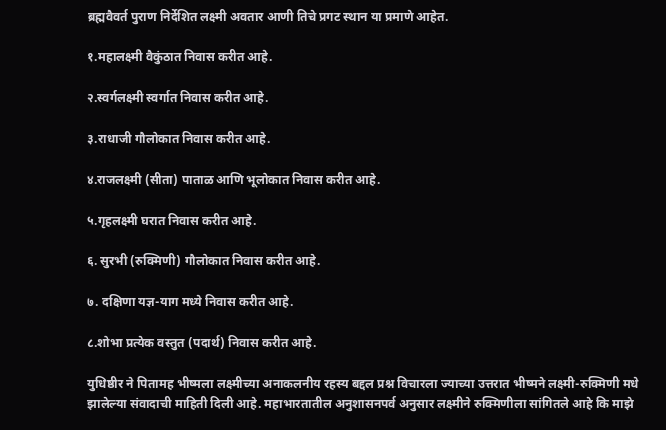ब्रह्मवैवर्त पुराण निर्देशित लक्ष्मी अवतार आणी तिचे प्रगट स्थान या प्रमाणे आहेत.

१.महालक्ष्मी वैकुंठात निवास करीत आहे.

२.स्वर्गलक्ष्मी स्वर्गात निवास करीत आहे.

३.राधाजी गौलोकात निवास करीत आहे.

४.राजलक्ष्मी (सीता) पाताळ आणि भूलोकात निवास करीत आहे.

५.गृहलक्ष्मी घरात निवास करीत आहे.

६. सुरभी (रुक्मिणी) गौलोकात निवास करीत आहे.

७. दक्षिणा यज्ञ-याग मध्ये निवास करीत आहे.

८.शोभा प्रत्येक वस्तुत (पदार्थ) निवास करीत आहे.

युधिष्ठीर ने पितामह भीष्मला लक्ष्मीच्या अनाकलनीय रहस्य बद्दल प्रश्न विचारला ज्याच्या उत्तरात भीष्मने लक्ष्मी-रुक्मिणी मधे झालेल्या संवादाची माहिती दिली आहे. महाभारतातील अनुशासनपर्व अनुसार लक्ष्मीने रुक्मिणीला सांगितले आहे कि माझे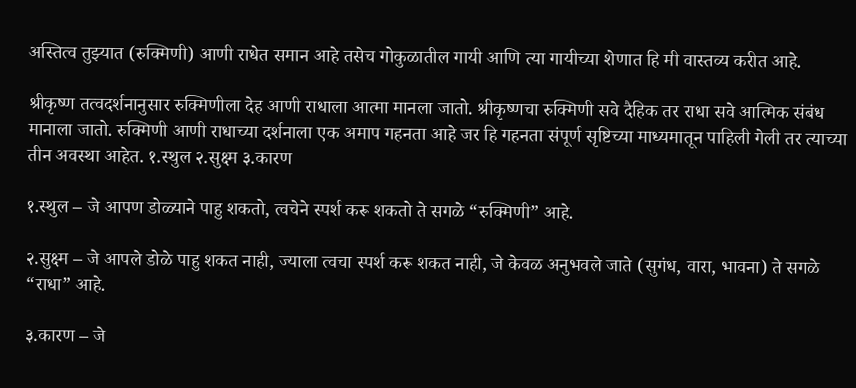अस्तित्व तुझ्यात (रुक्मिणी) आणी राधेत समान आहे तसेच गोकुळातील गायी आणि त्या गायीच्या शेणात हि मी वास्तव्य करीत आहे.

श्रीकृष्ण तत्वदर्शनानुसार रुक्मिणीला देह आणी राधाला आत्मा मानला जातो. श्रीकृष्णचा रुक्मिणी सवे दैहिक तर राधा सवे आत्मिक संबंध मानाला जातो. रुक्मिणी आणी राधाच्या दर्शनाला एक अमाप गहनता आहे जर हि गहनता संपूर्ण सृष्टिच्या माध्यमातून पाहिली गेली तर त्याच्या तीन अवस्था आहेत. १.स्थुल २.सुक्ष्म ३.कारण

१.स्थुल – जे आपण डोळ्याने पाहु शकतो, त्वचेने स्पर्श करू शकतो ते सगळे “रुक्मिणी” आहे.

२.सुक्ष्म – जे आपले डोळे पाहु शकत नाही, ज्याला त्वचा स्पर्श करू शकत नाही, जे केवळ अनुभवले जाते (सुगंध, वारा, भावना) ते सगळे “राधा” आहे.

३.कारण – जे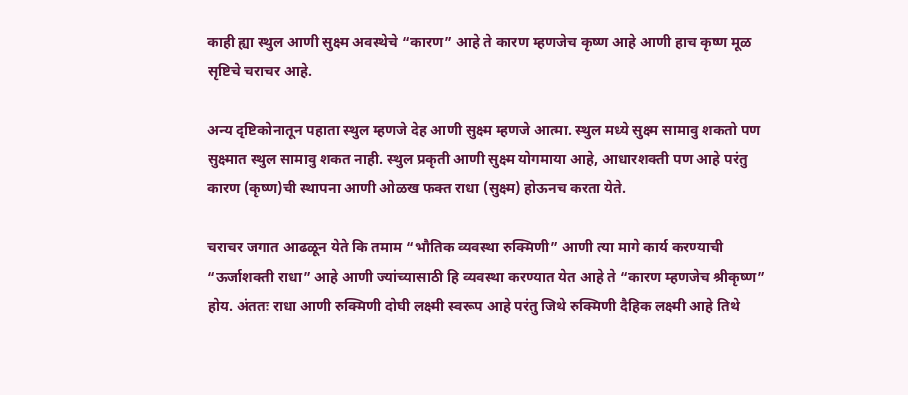काही ह्या स्थुल आणी सुक्ष्म अवस्थेचे “कारण” आहे ते कारण म्हणजेच कृष्ण आहे आणी हाच कृष्ण मूळ सृष्टिचे चराचर आहे.

अन्य दृष्टिकोनातून पहाता स्थुल म्हणजे देह आणी सुक्ष्म म्हणजे आत्मा. स्थुल मध्ये सुक्ष्म सामावु शकतो पण सुक्ष्मात स्थुल सामावु शकत नाही. स्थुल प्रकृती आणी सुक्ष्म योगमाया आहे, आधारशक्ती पण आहे परंतु कारण (कृष्ण)ची स्थापना आणी ओळख फक्त राधा (सुक्ष्म) होऊनच करता येते.

चराचर जगात आढळून येते कि तमाम “भौतिक व्यवस्था रुक्मिणी” आणी त्या मागे कार्य करण्याची “ऊर्जाशक्ती राधा” आहे आणी ज्यांच्यासाठी हि व्यवस्था करण्यात येत आहे ते “कारण म्हणजेच श्रीकृष्ण” होय. अंततः राधा आणी रुक्मिणी दोघी लक्ष्मी स्वरूप आहे परंतु जिथे रुक्मिणी दैहिक लक्ष्मी आहे तिथे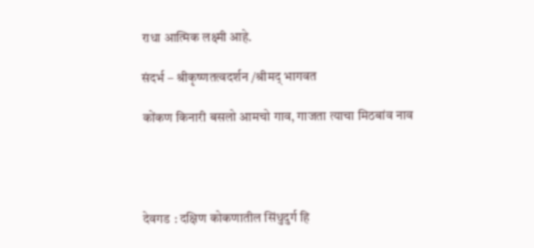राधा आत्मिक लक्ष्मी आहे.

संदर्भ – श्रीकृष्णतत्वदर्शन /श्रीमद् भागवत

कोंकण किनारी बसलो आमचो गाव, गाजता त्याचा मिठबांव नाव




देवगड : दक्षिण कोकणातील सिंधुदुर्ग हि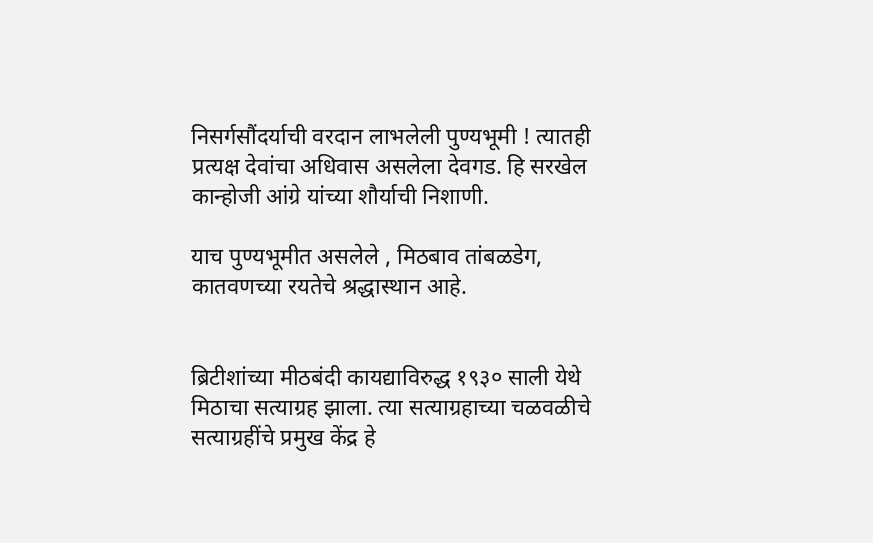निसर्गसौंदर्याची वरदान लाभलेली पुण्यभूमी ! त्यातही प्रत्यक्ष देवांचा अधिवास असलेला देवगड. हि सरखेल कान्होजी आंग्रे यांच्या शौर्याची निशाणी.

याच पुण्यभूमीत असलेले , मिठबाव तांबळडेग, कातवणच्या रयतेचे श्रद्धास्थान आहे.


ब्रिटीशांच्या मीठबंदी कायद्याविरुद्ध १९३० साली येथे मिठाचा सत्याग्रह झाला. त्या सत्याग्रहाच्या चळवळीचे सत्याग्रहींचे प्रमुख केंद्र हे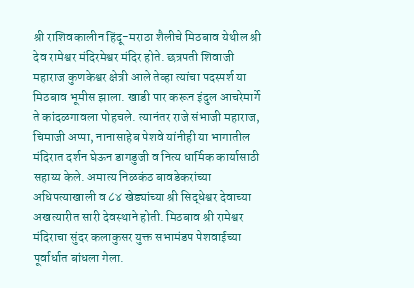श्री राशिवकालीन हिंदू-मराठा शैलीचे मिठबाव येथील श्री देव रामेश्वर मंदिरमेश्वर मंदिर होते. छत्रपती शिवाजी महाराज कुणकेश्वर क्षेत्री आले तेव्हा त्यांचा पदस्पर्श या मिठबाव भूमीस झाला. खाडी पार करून इंदुल आचरेमार्गे ते कांदळगावला पोहचले. त्यानंतर राजे संभाजी महाराज, चिमाजी अप्पा, नानासाहेब पेशवे यांनीही या भागातील मंदिरात दर्शन घेऊन डागडुजी व नित्य धार्मिक कार्यासाठी सहाय्य केले. अमात्य निळकंठ बावडेकरांच्या अधिपत्याखाली व ८४ खेड्यांच्या श्री सिद्धेश्वर देवाच्या अखत्यारीत सारी देवस्थाने होती. मिठबाव श्री रामेश्वर मंदिराचा सुंदर कलाकुसर युक्त सभामंडप पेशवाईच्या पूर्वार्धात बांधला गेला.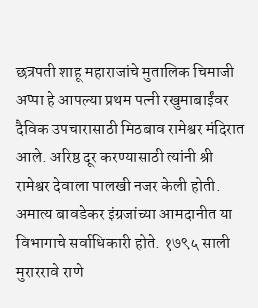छत्रपती शाहू महाराजांचे मुतालिक चिमाजी अप्पा हे आपल्या प्रथम पत्नी रखुमाबाईंवर दैविक उपचारासाठी मिठबाव रामेश्वर मंदिरात आले. अरिष्ठ दूर करण्यासाठी त्यांनी श्री रामेश्वर देवाला पालखी नजर केली होती. अमात्य बावडेकर इंग्रजांच्या आमदानीत या विभागाचे सर्वाधिकारी होते. १७९५ साली मुराररावे राणे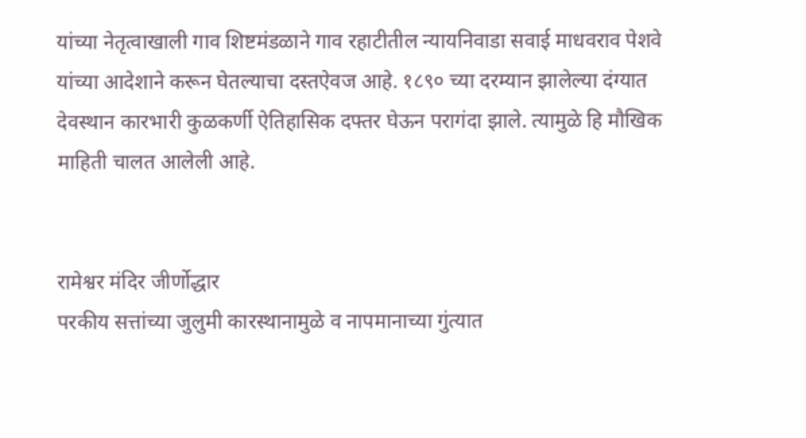यांच्या नेतृत्वाखाली गाव शिष्टमंडळाने गाव रहाटीतील न्यायनिवाडा सवाई माधवराव पेशवे यांच्या आदेशाने करून घेतल्याचा दस्तऐवज आहे. १८९० च्या दरम्यान झालेल्या दंग्यात देवस्थान कारभारी कुळकर्णी ऐतिहासिक दफ्तर घेऊन परागंदा झाले. त्यामुळे हि मौखिक माहिती चालत आलेली आहे.


रामेश्वर मंदिर जीर्णोद्धार
परकीय सत्तांच्या जुलुमी कारस्थानामुळे व नापमानाच्या गुंत्यात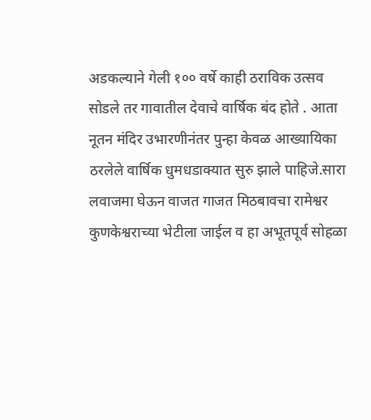अडकल्याने गेली १०० वर्षे काही ठराविक उत्सव सोडले तर गावातील देवाचे वार्षिक बंद होते . आता नूतन मंदिर उभारणीनंतर पुन्हा केवळ आख्यायिका ठरलेले वार्षिक धुमधडाक्यात सुरु झाले पाहिजे.सारा लवाजमा घेऊन वाजत गाजत मिठबावचा रामेश्वर कुणकेश्वराच्या भेटीला जाईल व हा अभूतपूर्व सोहळा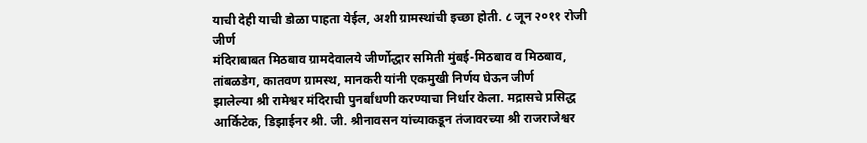याची देही याची डोळा पाहता येईल, अशी ग्रामस्थांची इच्छा होती. ८ जून २०११ रोजी जीर्ण
मंदिराबाबत मिठबाव ग्रामदेवालये जीर्णोद्धार समिती मुंबई-मिठबाव व मिठबाव, तांबळडेग, कातवण ग्रामस्थ, मानकरी यांनी एकमुखी निर्णय घेऊन जीर्ण
झालेल्या श्री रामेश्वर मंदिराची पुनर्बांधणी करण्याचा निर्धार केला. मद्रासचे प्रसिद्ध आर्किटेक, डिझाईनर श्री. जी. श्रीनावसन यांच्याकडून तंजावरच्या श्री राजराजेश्वर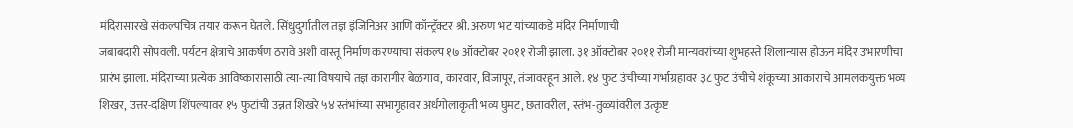मंदिरासारखे संकल्पचित्र तयार करून घेतले. सिंधुदुर्गातील तज्ञ इंजिनिअर आणि कॉन्ट्रॅक्टर श्री. अरुण भट यांच्याकडे मंदिर निर्माणाची
जबाबदारी सोपवली. पर्यटन क्षेत्राचे आकर्षण ठरावे अशी वास्तू निर्माण करण्याचा संकल्प १७ ऑक्टोबर २०११ रोजी झाला. ३१ ऑक्टोबर २०११ रोजी मान्यवरांच्या शुभहस्ते शिलान्यास होऊन मंदिर उभारणीचा प्रारंभ झाला. मंदिराच्या प्रत्येक आविष्कारासाठी त्या-त्या विषयाचे तज्ञ कारागीर बेळगाव, कारवार, विजापूर, तंजावरहून आले. १४ फुट उंचीच्या गर्भाग्रहावर ३८ फुट उंचीचे शंकूच्या आकाराचे आमलकयुक्त भव्य शिखर, उत्तर-दक्षिण शिंपल्यावर १५ फुटांची उन्नत शिखरे ५४ स्तंभांच्या सभागृहावर अर्धगोलाकृती भव्य घुमट, छतावरील, स्तंभ-तुळ्यांवरील उत्कृष्ट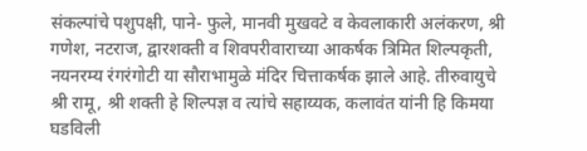संकल्पांचे पशुपक्षी, पाने- फुले, मानवी मुखवटे व केवलाकारी अलंकरण, श्री गणेश, नटराज, द्वारशक्ती व शिवपरीवाराच्या आकर्षक त्रिमित शिल्पकृती, नयनरम्य रंगरंगोटी या सौराभामुळे मंदिर चित्ताकर्षक झाले आहे. तीरुवायुचे श्री रामू, श्री शक्ती हे शिल्पज्ञ व त्यांचे सहाय्यक, कलावंत यांनी हि किमया घडविली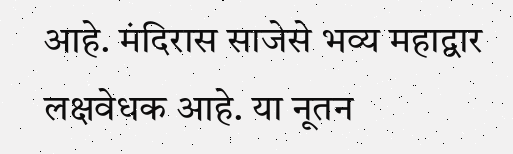आहे. मंदिरास साजेसे भव्य महाद्वार लक्षवेधक आहे. या नूतन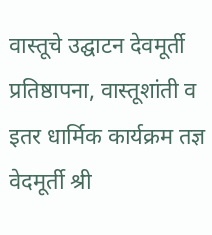वास्तूचे उद्घाटन देवमूर्ती प्रतिष्ठापना, वास्तूशांती व इतर धार्मिक कार्यक्रम तज्ञ वेदमूर्ती श्री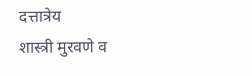दत्तात्रेय
शास्त्री मुरवणे व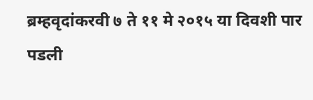ब्रम्हवृदांकरवी ७ ते ११ मे २०१५ या दिवशी पार पडली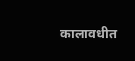कालावधीत